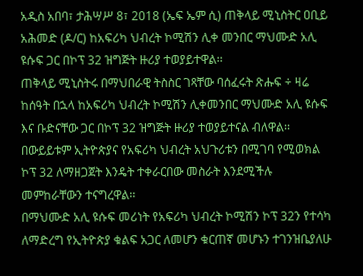አዲስ አበባ፣ ታሕሣሥ 8፣ 2018 (ኤፍ ኤም ሲ) ጠቅላይ ሚኒስትር ዐቢይ አሕመድ (ዶ/ር) ከአፍሪካ ህብረት ኮሚሽን ሊቀ መንበር ማህሙድ አሊ ዩሱፍ ጋር በኮፕ 32 ዝግጅት ዙሪያ ተወያይተዋል፡፡
ጠቅላይ ሚኒስትሩ በማህበራዊ ትስስር ገጻቸው ባሰፈሩት ጽሑፍ ÷ ዛሬ ከሰዓት በኋላ ከአፍሪካ ህብረት ኮሚሽን ሊቀመንበር ማህሙድ አሊ ዩሱፍ እና ቡድናቸው ጋር በኮፕ 32 ዝግጅት ዙሪያ ተወያይተናል ብለዋል፡፡
በውይይቱም ኢትዮጵያና የአፍሪካ ህብረት አህጉሪቱን በሚገባ የሚወክል ኮፕ 32 ለማዘጋጀት እንዴት ተቀራርበው መስራት እንደሚችሉ መምከራቸውን ተናግረዋል፡፡
በማህሙድ አሊ ዩሱፍ መሪነት የአፍሪካ ህብረት ኮሚሽን ኮፕ 32ን የተሳካ ለማድረግ የኢትዮጵያ ቁልፍ አጋር ለመሆን ቁርጠኛ መሆኑን ተገንዝቤያለሁ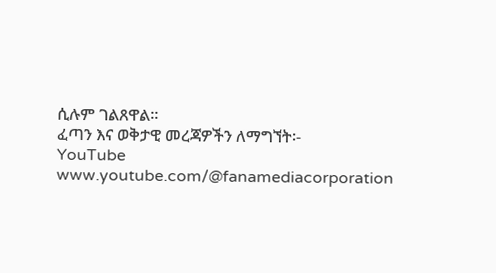ሲሉም ገልጸዋል፡፡
ፈጣን እና ወቅታዊ መረጃዎችን ለማግኘት፡-
YouTube www.youtube.com/@fanamediacorporation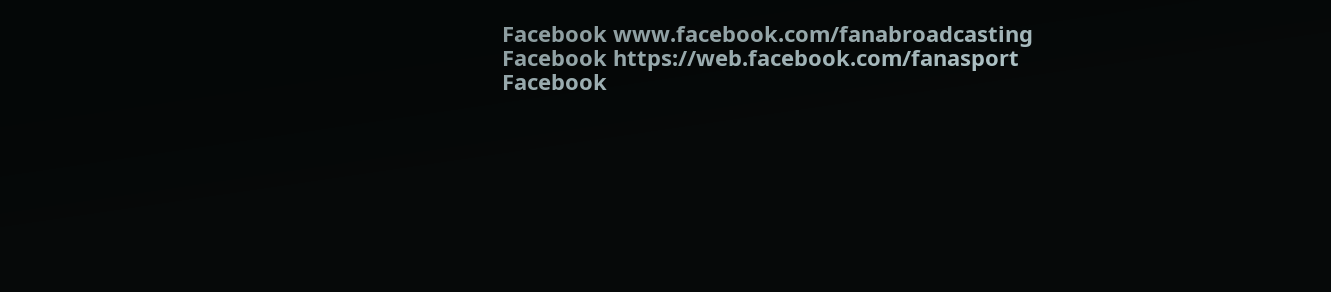Facebook www.facebook.com/fanabroadcasting
Facebook https://web.facebook.com/fanasport
Facebook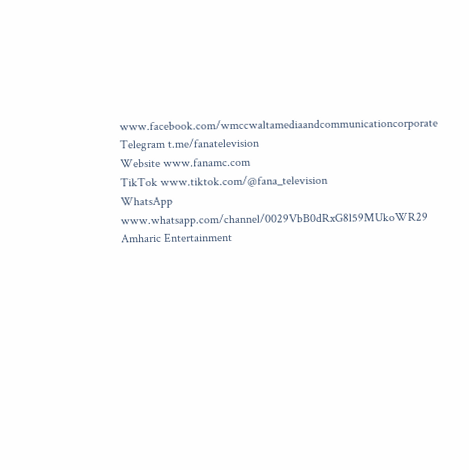www.facebook.com/wmccwaltamediaandcommunicationcorporate
Telegram t.me/fanatelevision
Website www.fanamc.com
TikTok www.tiktok.com/@fana_television
WhatsApp www.whatsapp.com/channel/0029VbB0dRxG8l59MUkoWR29
Amharic Entertainment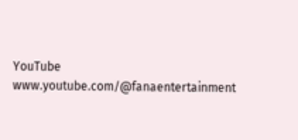YouTube www.youtube.com/@fanaentertainment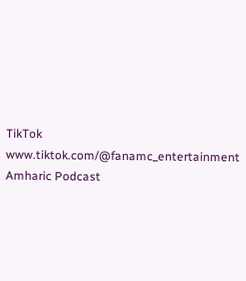TikTok www.tiktok.com/@fanamc_entertainment
Amharic Podcast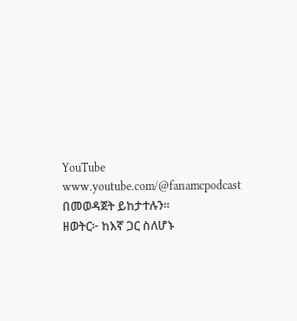YouTube www.youtube.com/@fanamcpodcast በመወዳጀት ይከታተሉን፡፡
ዘወትር፦ ከእኛ ጋር ስለሆኑ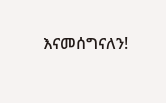እናመሰግናለን!